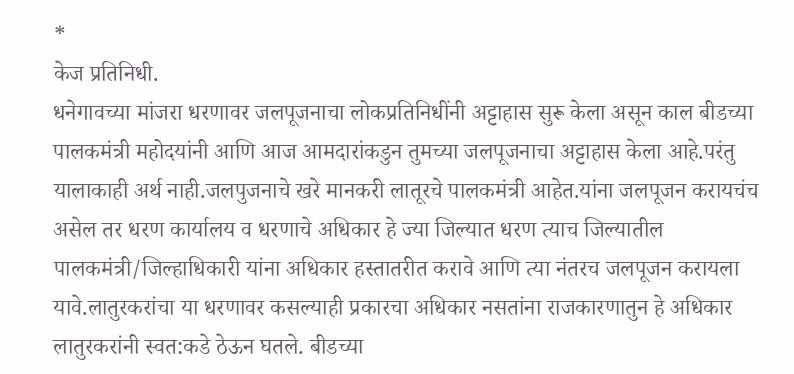*
केज प्रतिनिधी.
धनेगावच्या मांजरा धरणावर जलपूजनाचा लोकप्रतिनिधींनी अट्टाहास सुरू केला असून काल बीडच्या पालकमंत्री महोदयांनी आणि आज आमदारांकडुन तुमच्या जलपूजनाचा अट्टाहास केला आहे.परंतु यालाकाही अर्थ नाही.जलपुजनाचे खरे मानकरी लातूरचे पालकमंत्री आहेत.यांना जलपूजन करायचंच असेल तर धरण कार्यालय व धरणाचे अधिकार हे ज्या जिल्यात धरण त्याच जिल्यातील पालकमंत्री/जिल्हाधिकारी यांना अधिकार हस्तातरीत करावे आणि त्या नंतरच जलपूजन करायला यावे.लातुरकरांचा या धरणावर कसल्याही प्रकारचा अधिकार नसतांना राजकारणातुन हे अधिकार लातुरकरांनी स्वत:कडे ठेऊन घतले. बीडच्या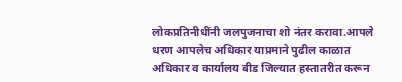लोकप्रतिनीधींनी जलपुजनाचा शो नंतर करावा.आपले धरण आपलेच अधिकार याप्रमाने पुढील काळात अधिकार व कार्यालय बीड जिल्यात हस्तातरीत करून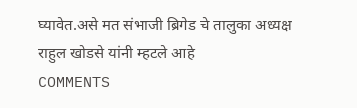घ्यावेत.असे मत संभाजी ब्रिगेड चे तालुका अध्यक्ष राहुल खोडसे यांनी म्हटले आहे
COMMENTS